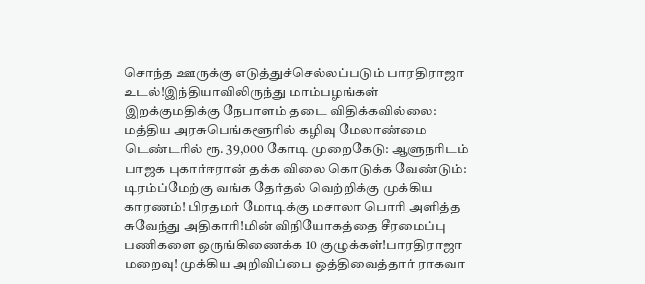சொந்த ஊருக்கு எடுத்துச்செல்லப்படும் பாரதிராஜா உடல்!இந்தியாவிலிருந்து மாம்பழங்கள் இறக்குமதிக்கு நேபாளம் தடை விதிக்கவில்லை: மத்திய அரசுபெங்களூரில் கழிவு மேலாண்மை டெண்டரில் ரூ. 39,000 கோடி முறைகேடு: ஆளுநரிடம் பாஜக புகார்ஈரான் தக்க விலை கொடுக்க வேண்டும்: டிரம்ப்மேற்கு வங்க தேர்தல் வெற்றிக்கு முக்கிய காரணம்! பிரதமர் மோடிக்கு மசாலா பொரி அளித்த சுவேந்து அதிகாரி!மின் விநியோகத்தை சீரமைப்பு பணிகளை ஒருங்கிணைக்க 10 குழுக்கள்!பாரதிராஜா மறைவு! முக்கிய அறிவிப்பை ஒத்திவைத்தார் ராகவா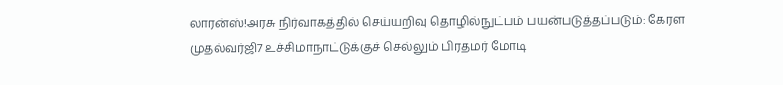லாரன்ஸ்!அரசு நிர்வாகத்தில் செய்யறிவு தொழில்நுட்பம் பயன்படுத்தப்படும்: கேரள முதல்வர்ஜி7 உச்சிமாநாட்டுக்குச் செல்லும் பிரதமர் மோடி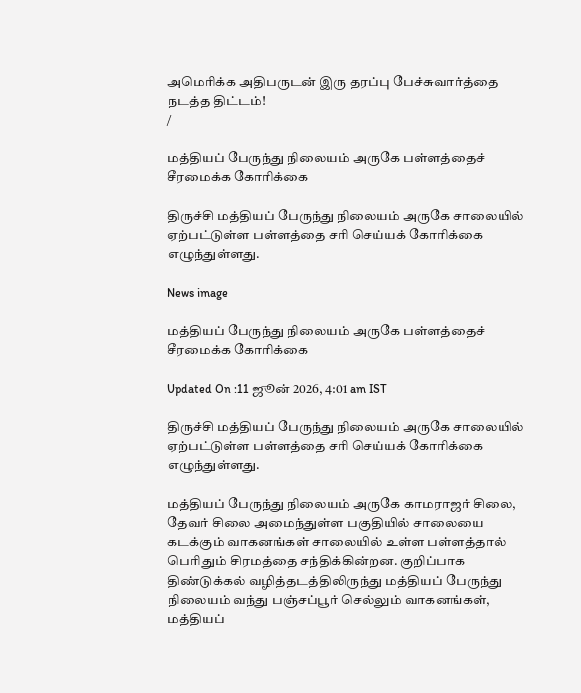அமெரிக்க அதிபருடன் இரு தரப்பு பேச்சுவார்த்தை நடத்த திட்டம்!
/

மத்தியப் பேருந்து நிலையம் அருகே பள்ளத்தைச் சீரமைக்க கோரிக்கை

திருச்சி மத்தியப் பேருந்து நிலையம் அருகே சாலையில் ஏற்பட்டுள்ள பள்ளத்தை சரி செய்யக் கோரிக்கை எழுந்துள்ளது.

News image

மத்தியப் பேருந்து நிலையம் அருகே பள்ளத்தைச் சீரமைக்க கோரிக்கை

Updated On :11 ஜூன் 2026, 4:01 am IST

திருச்சி மத்தியப் பேருந்து நிலையம் அருகே சாலையில் ஏற்பட்டுள்ள பள்ளத்தை சரி செய்யக் கோரிக்கை எழுந்துள்ளது.

மத்தியப் பேருந்து நிலையம் அருகே காமராஜர் சிலை, தேவர் சிலை அமைந்துள்ள பகுதியில் சாலையை கடக்கும் வாகனங்கள் சாலையில் உள்ள பள்ளத்தால் பெரிதும் சிரமத்தை சந்திக்கின்றன. குறிப்பாக திண்டுக்கல் வழித்தடத்திலிருந்து மத்தியப் பேருந்து நிலையம் வந்து பஞ்சப்பூர் செல்லும் வாகனங்கள், மத்தியப்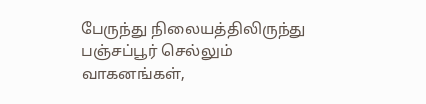பேருந்து நிலையத்திலிருந்து பஞ்சப்பூர் செல்லும் வாகனங்கள்,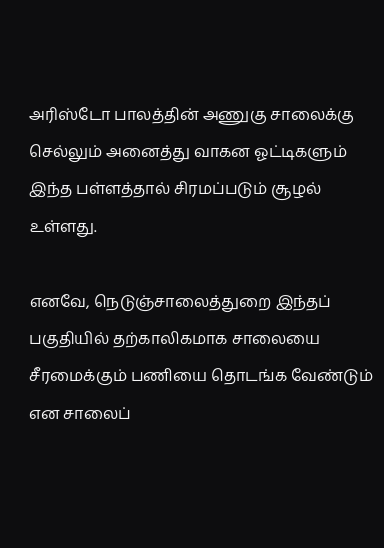அரிஸ்டோ பாலத்தின் அணுகு சாலைக்கு செல்லும் அனைத்து வாகன ஓட்டிகளும் இந்த பள்ளத்தால் சிரமப்படும் சூழல் உள்ளது.

எனவே, நெடுஞ்சாலைத்துறை இந்தப் பகுதியில் தற்காலிகமாக சாலையை சீரமைக்கும் பணியை தொடங்க வேண்டும் என சாலைப்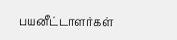பயனீட்டாளர்கள்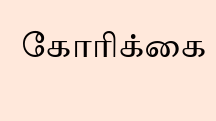கோரிக்கை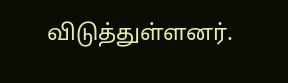விடுத்துள்ளனர்.